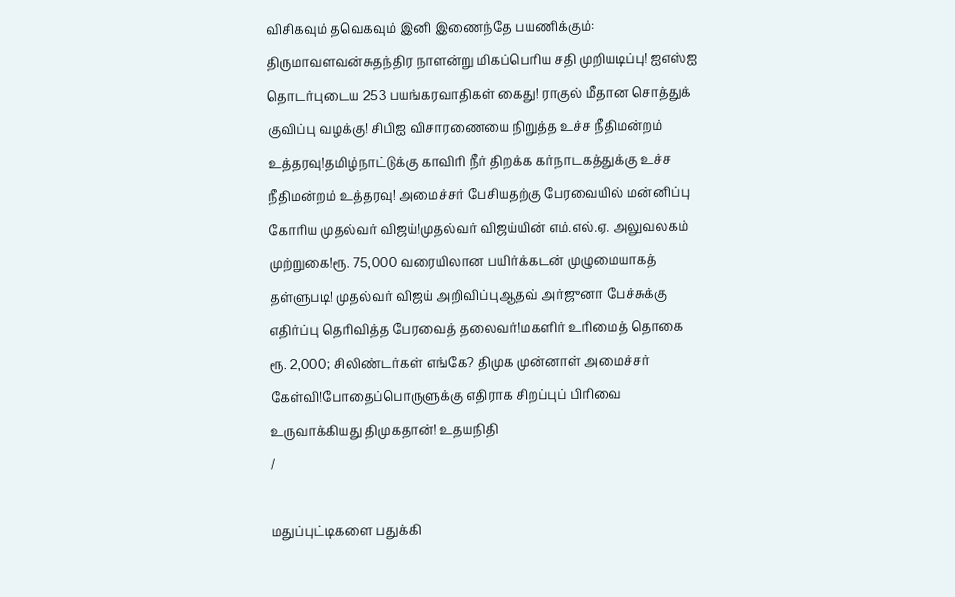விசிகவும் தவெகவும் இனி இணைந்தே பயணிக்கும்: திருமாவளவன்சுதந்திர நாளன்று மிகப்பெரிய சதி முறியடிப்பு! ஐஎஸ்ஐ தொடர்புடைய 253 பயங்கரவாதிகள் கைது! ராகுல் மீதான சொத்துக் குவிப்பு வழக்கு! சிபிஐ விசாரணையை நிறுத்த உச்ச நீதிமன்றம் உத்தரவு!தமிழ்நாட்டுக்கு காவிரி நீர் திறக்க கர்நாடகத்துக்கு உச்ச நீதிமன்றம் உத்தரவு! அமைச்சர் பேசியதற்கு பேரவையில் மன்னிப்பு கோரிய முதல்வர் விஜய்!முதல்வர் விஜய்யின் எம்.எல்.ஏ. அலுவலகம் முற்றுகை!ரூ. 75,000 வரையிலான பயிர்க்கடன் முழுமையாகத் தள்ளுபடி! முதல்வர் விஜய் அறிவிப்புஆதவ் அர்ஜுனா பேச்சுக்கு எதிர்ப்பு தெரிவித்த பேரவைத் தலைவர்!மகளிர் உரிமைத் தொகை ரூ. 2,000; சிலிண்டர்கள் எங்கே? திமுக முன்னாள் அமைச்சர் கேள்வி!போதைப்பொருளுக்கு எதிராக சிறப்புப் பிரிவை உருவாக்கியது திமுகதான்! உதயநிதி
/

மதுப்புட்டிகளை பதுக்கி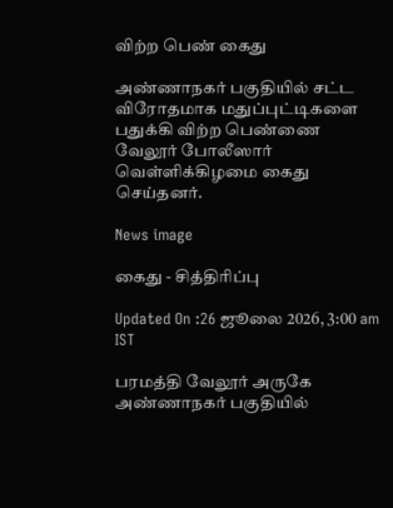விற்ற பெண் கைது

அண்ணாநகர் பகுதியில் சட்ட விரோதமாக மதுப்புட்டிகளை பதுக்கி விற்ற பெண்ணை வேலூர் போலீஸார் வெள்ளிக்கிழமை கைது செய்தனர்.

News image

கைது - சித்திரிப்பு

Updated On :26 ஜூலை 2026, 3:00 am IST

பரமத்தி வேலூர் அருகே அண்ணாநகர் பகுதியில்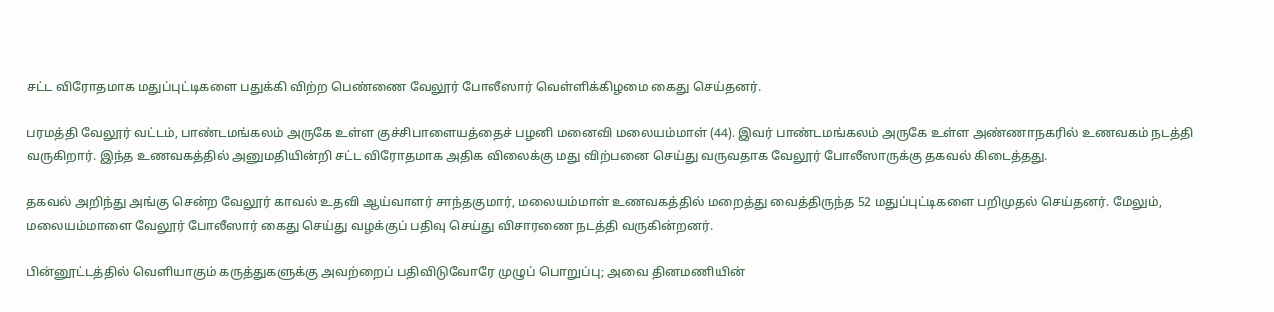சட்ட விரோதமாக மதுப்புட்டிகளை பதுக்கி விற்ற பெண்ணை வேலூர் போலீஸார் வெள்ளிக்கிழமை கைது செய்தனர்.

பரமத்தி வேலூர் வட்டம், பாண்டமங்கலம் அருகே உள்ள குச்சிபாளையத்தைச் பழனி மனைவி மலையம்மாள் (44). இவர் பாண்டமங்கலம் அருகே உள்ள அண்ணாநகரில் உணவகம் நடத்தி வருகிறார். இந்த உணவகத்தில் அனுமதியின்றி சட்ட விரோதமாக அதிக விலைக்கு மது விற்பனை செய்து வருவதாக வேலூர் போலீஸாருக்கு தகவல் கிடைத்தது.

தகவல் அறிந்து அங்கு சென்ற வேலூர் காவல் உதவி ஆய்வாளர் சாந்தகுமார், மலையம்மாள் உணவகத்தில் மறைத்து வைத்திருந்த 52 மதுப்புட்டிகளை பறிமுதல் செய்தனர். மேலும், மலையம்மாளை வேலூர் போலீஸார் கைது செய்து வழக்குப் பதிவு செய்து விசாரணை நடத்தி வருகின்றனர்.

பின்னூட்டத்தில் வெளியாகும் கருத்துகளுக்கு அவற்றைப் பதிவிடுவோரே முழுப் பொறுப்பு; அவை தினமணியின்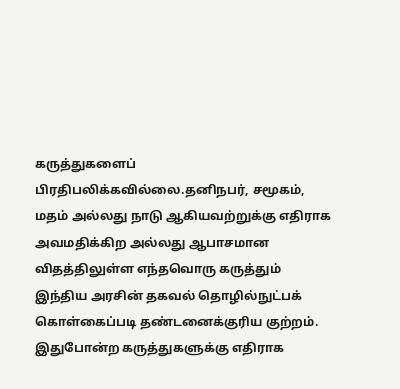கருத்துகளைப் பிரதிபலிக்கவில்லை.தனிநபர், சமூகம், மதம் அல்லது நாடு ஆகியவற்றுக்கு எதிராக அவமதிக்கிற அல்லது ஆபாசமான விதத்திலுள்ள எந்தவொரு கருத்தும் இந்திய அரசின் தகவல் தொழில்நுட்பக் கொள்கைப்படி தண்டனைக்குரிய குற்றம். இதுபோன்ற கருத்துகளுக்கு எதிராக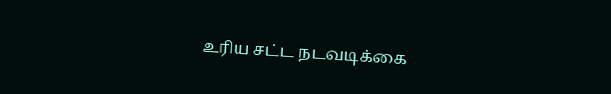உரிய சட்ட நடவடிக்கை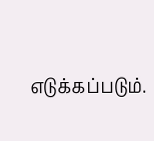எடுக்கப்படும்.